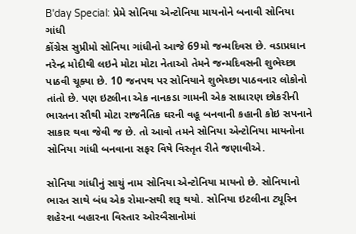B'day Special: પ્રેમે સોનિયા એન્ટોનિયા માયનોને બનાવી સોનિયા ગાંધી
કોંગ્રેસ સુપ્રીમો સોનિયા ગાંધીનો આજે 69મો જન્મદિવસ છે. વડાપ્રધાન નરેન્દ્ર મોદીથી લઇને મોટા મોટા નેતાઓ તેમને જન્મદિવસની શુભેચ્છા પાઠવી ચૂક્યા છે. 10 જનપથ પર સોનિયાને શુભેચ્છા પાઠવનાર લોકોનો તાંતો છે. પણ ઇટલીના એક નાનકડા ગામની એક સાધારણ છોકરીની ભારતના સૌથી મોટા રાજનૈતિક ઘરની વહૂ બનવાની કહાની કોઇ સપનાને સાકાર થવા જેવી જ છે. તો આવો તમને સોનિયા એન્ટોનિયા માયનોના સોનિયા ગાંધી બનવાના સફર વિષે વિસ્તૃત રીતે જણાવીએ.

સોનિયા ગાંધીનું સાચું નામ સોનિયા એન્ટોનિયા માયનો છે. સોનિયાનો ભારત સાથે બંધ એક રોમાન્સથી શરૂ થયો. સોનિયા ઇટલીના ટ્યૂરિન શહેરના બહારના વિસ્તાર ઓરબૈસાનોમાં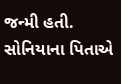જન્મી હતી. સોનિયાના પિતાએ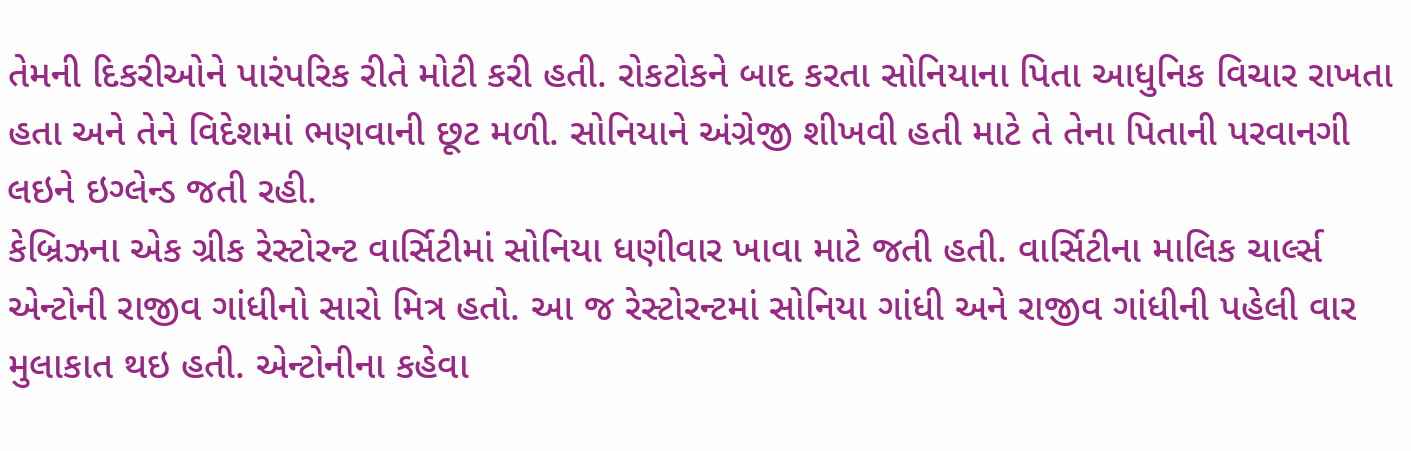તેમની દિકરીઓને પારંપરિક રીતે મોટી કરી હતી. રોકટોકને બાદ કરતા સોનિયાના પિતા આધુનિક વિચાર રાખતા હતા અને તેને વિદેશમાં ભણવાની છૂટ મળી. સોનિયાને અંગ્રેજી શીખવી હતી માટે તે તેના પિતાની પરવાનગી લઇને ઇગ્લેન્ડ જતી રહી.
કેબ્રિઝના એક ગ્રીક રેસ્ટોરન્ટ વાર્સિટીમાં સોનિયા ધણીવાર ખાવા માટે જતી હતી. વાર્સિટીના માલિક ચાર્લ્સ એન્ટોની રાજીવ ગાંધીનો સારો મિત્ર હતો. આ જ રેસ્ટોરન્ટમાં સોનિયા ગાંધી અને રાજીવ ગાંધીની પહેલી વાર મુલાકાત થઇ હતી. એન્ટોનીના કહેવા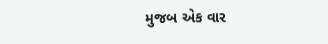મુજબ એક વાર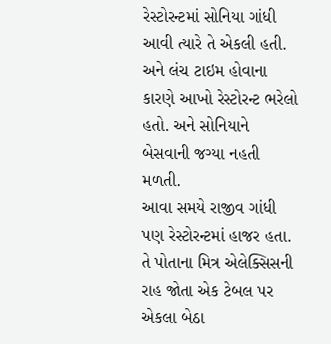રેસ્ટોરન્ટમાં સોનિયા ગાંધી આવી ત્યારે તે એકલી હતી. અને લંચ ટાઇમ હોવાના કારણે આખો રેસ્ટોરન્ટ ભરેલો હતો. અને સોનિયાને બેસવાની જગ્યા નહતી મળતી.
આવા સમયે રાજીવ ગાંધી પણ રેસ્ટોરન્ટમાં હાજર હતા. તે પોતાના મિત્ર એલેક્સિસની રાહ જોતા એક ટેબલ પર એકલા બેઠા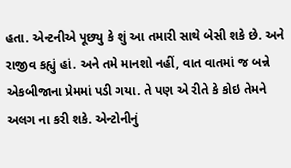હતા. એન્ટનીએ પૂછ્યુ કે શું આ તમારી સાથે બેસી શકે છે. અને રાજીવ કહ્યું હાં. અને તમે માનશો નહીં, વાત વાતમાં જ બન્ને એકબીજાના પ્રેમમાં પડી ગયા. તે પણ એ રીતે કે કોઇ તેમને અલગ ના કરી શકે. એન્ટોનીનું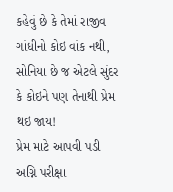કહેવું છે કે તેમાં રાજીવ ગાંધીનો કોઇ વાંક નથી, સોનિયા છે જ એટલે સુંદર કે કોઇને પણ તેનાથી પ્રેમ થઇ જાય!
પ્રેમ માટે આપવી પડી અગ્નિ પરીક્ષા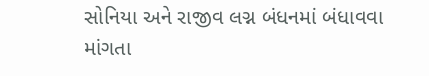સોનિયા અને રાજીવ લગ્ન બંધનમાં બંધાવવા માંગતા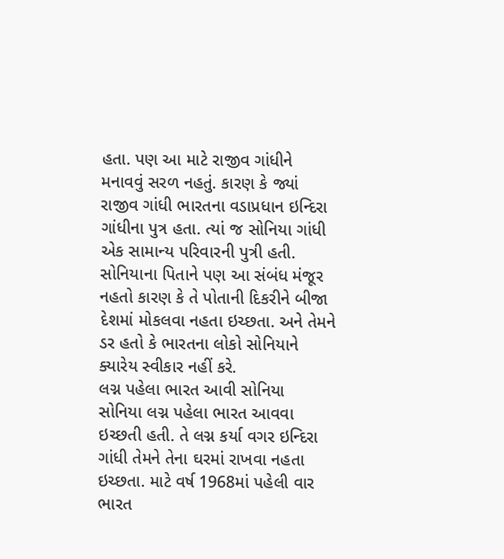હતા. પણ આ માટે રાજીવ ગાંધીને મનાવવું સરળ નહતું. કારણ કે જ્યાં રાજીવ ગાંધી ભારતના વડાપ્રધાન ઇન્દિરા ગાંધીના પુત્ર હતા. ત્યાં જ સોનિયા ગાંધી એક સામાન્ય પરિવારની પુત્રી હતી. સોનિયાના પિતાને પણ આ સંબંધ મંજૂર નહતો કારણ કે તે પોતાની દિકરીને બીજા દેશમાં મોકલવા નહતા ઇચ્છતા. અને તેમને ડર હતો કે ભારતના લોકો સોનિયાને ક્યારેય સ્વીકાર નહીં કરે.
લગ્ન પહેલા ભારત આવી સોનિયા
સોનિયા લગ્ન પહેલા ભારત આવવા ઇચ્છતી હતી. તે લગ્ન કર્યા વગર ઇન્દિરા ગાંધી તેમને તેના ઘરમાં રાખવા નહતા ઇચ્છતા. માટે વર્ષ 1968માં પહેલી વાર ભારત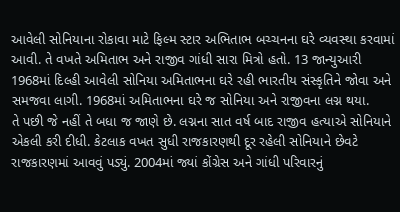આવેલી સોનિયાના રોકાવા માટે ફિલ્મ સ્ટાર અભિતાભ બચ્ચનના ઘરે વ્યવસ્થા કરવામાં આવી. તે વખતે અમિતાભ અને રાજીવ ગાંધી સારા મિત્રો હતો. 13 જાન્યુઆરી 1968માં દિલ્હી આવેલી સોનિયા અમિતાભના ઘરે રહી ભારતીય સંસ્કૃતિને જોવા અને સમજવા લાગી. 1968માં અમિતાભના ઘરે જ સોનિયા અને રાજીવના લગ્ન થયા.
તે પછી જે નહીં તે બધા જ જાણે છે. લગ્નના સાત વર્ષ બાદ રાજીવ હત્યાએ સોનિયાને એકલી કરી દીધી. કેટલાક વખત સુધી રાજકારણથી દૂર રહેલી સોનિયાને છેવટે રાજકારણમાં આવવું પડ્યું. 2004માં જ્યાં કોંગ્રેસ અને ગાંધી પરિવારનું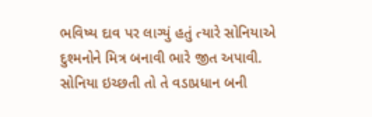ભવિષ્ય દાવ પર લાગ્યું હતું ત્યારે સોનિયાએ દુશ્મનોને મિત્ર બનાવી ભારે જીત અપાવી. સોનિયા ઇચ્છતી તો તે વડાપ્રધાન બની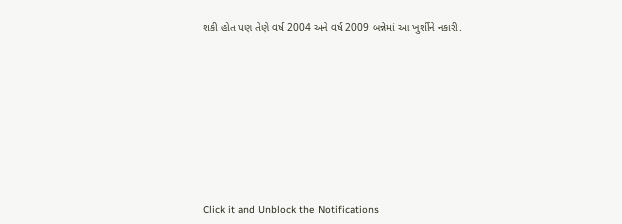શકી હોત પણ તેણે વર્ષ 2004 અને વર્ષ 2009 બન્નેમાં આ ખુર્શીને નકારી.












Click it and Unblock the Notifications